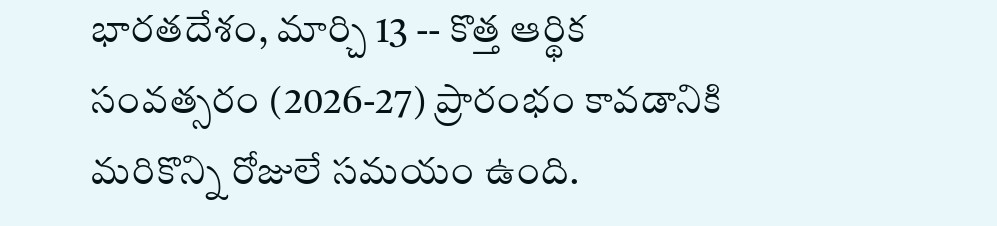భారతదేశం, మార్చి 13 -- కొత్త ఆర్థిక సంవత్సరం (2026-27) ప్రారంభం కావడానికి మరికొన్ని రోజులే సమయం ఉంది.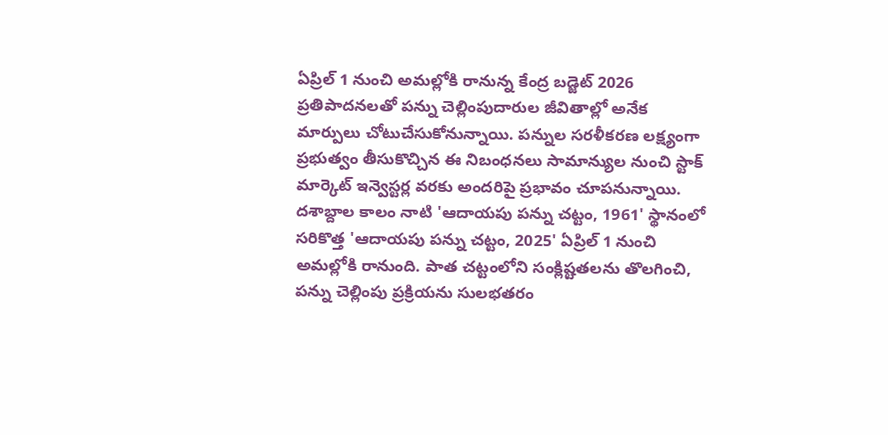ఏప్రిల్ 1 నుంచి అమల్లోకి రానున్న కేంద్ర బడ్జెట్ 2026 ప్రతిపాదనలతో పన్ను చెల్లింపుదారుల జీవితాల్లో అనేక మార్పులు చోటుచేసుకోనున్నాయి. పన్నుల సరళీకరణ లక్ష్యంగా ప్రభుత్వం తీసుకొచ్చిన ఈ నిబంధనలు సామాన్యుల నుంచి స్టాక్ మార్కెట్ ఇన్వెస్టర్ల వరకు అందరిపై ప్రభావం చూపనున్నాయి.
దశాబ్దాల కాలం నాటి 'ఆదాయపు పన్ను చట్టం, 1961' స్థానంలో సరికొత్త 'ఆదాయపు పన్ను చట్టం, 2025' ఏప్రిల్ 1 నుంచి అమల్లోకి రానుంది. పాత చట్టంలోని సంక్లిష్టతలను తొలగించి, పన్ను చెల్లింపు ప్రక్రియను సులభతరం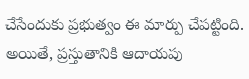చేసేందుకు ప్రభుత్వం ఈ మార్పు చేపట్టింది. అయితే, ప్రస్తుతానికి ఆదాయపు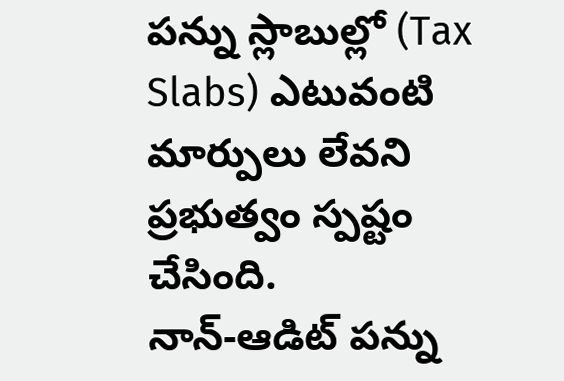పన్ను స్లాబుల్లో (Tax Slabs) ఎటువంటి మార్పులు లేవని ప్రభుత్వం స్పష్టం చేసింది.
నాన్-ఆడిట్ పన్ను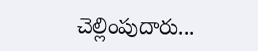చెల్లింపుదారు...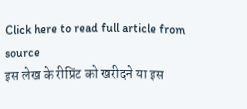Click here to read full article from source
इस लेख के रीप्रिंट को खरीदने या इस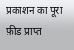प्रकाशन का पूरा फ़ीड प्राप्त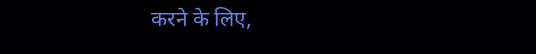करने के लिए,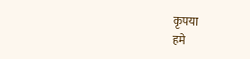कृपया
हमे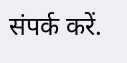संपर्क करें.